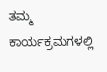ತಮ್ಮ ಕಾರ್ಯಕ್ರಮಗಳಲ್ಲಿ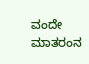ವಂದೇ ಮಾತರಂನ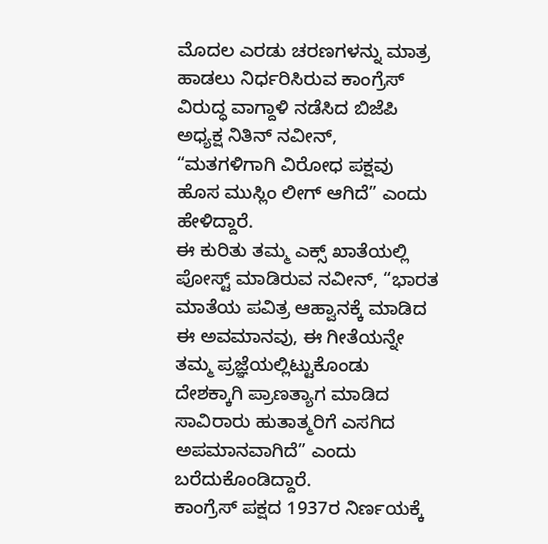ಮೊದಲ ಎರಡು ಚರಣಗಳನ್ನು ಮಾತ್ರ ಹಾಡಲು ನಿರ್ಧರಿಸಿರುವ ಕಾಂಗ್ರೆಸ್ ವಿರುದ್ಧ ವಾಗ್ದಾಳಿ ನಡೆಸಿದ ಬಿಜೆಪಿ ಅಧ್ಯಕ್ಷ ನಿತಿನ್ ನವೀನ್, “ಮತಗಳಿಗಾಗಿ ವಿರೋಧ ಪಕ್ಷವು ಹೊಸ ಮುಸ್ಲಿಂ ಲೀಗ್ ಆಗಿದೆ” ಎಂದು ಹೇಳಿದ್ದಾರೆ.
ಈ ಕುರಿತು ತಮ್ಮ ಎಕ್ಸ್ ಖಾತೆಯಲ್ಲಿ ಪೋಸ್ಟ್ ಮಾಡಿರುವ ನವೀನ್, “ಭಾರತ ಮಾತೆಯ ಪವಿತ್ರ ಆಹ್ವಾನಕ್ಕೆ ಮಾಡಿದ ಈ ಅವಮಾನವು, ಈ ಗೀತೆಯನ್ನೇ ತಮ್ಮ ಪ್ರಜ್ಞೆಯಲ್ಲಿಟ್ಟುಕೊಂಡು ದೇಶಕ್ಕಾಗಿ ಪ್ರಾಣತ್ಯಾಗ ಮಾಡಿದ ಸಾವಿರಾರು ಹುತಾತ್ಮರಿಗೆ ಎಸಗಿದ ಅಪಮಾನವಾಗಿದೆ” ಎಂದು ಬರೆದುಕೊಂಡಿದ್ದಾರೆ.
ಕಾಂಗ್ರೆಸ್ ಪಕ್ಷದ 1937ರ ನಿರ್ಣಯಕ್ಕೆ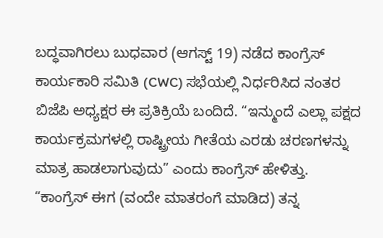ಬದ್ಧವಾಗಿರಲು ಬುಧವಾರ (ಆಗಸ್ಟ್ 19) ನಡೆದ ಕಾಂಗ್ರೆಸ್ ಕಾರ್ಯಕಾರಿ ಸಮಿತಿ (CWC) ಸಭೆಯಲ್ಲಿ ನಿರ್ಧರಿಸಿದ ನಂತರ ಬಿಜೆಪಿ ಅಧ್ಯಕ್ಷರ ಈ ಪ್ರತಿಕ್ರಿಯೆ ಬಂದಿದೆ. “ಇನ್ಮುಂದೆ ಎಲ್ಲಾ ಪಕ್ಷದ ಕಾರ್ಯಕ್ರಮಗಳಲ್ಲಿ ರಾಷ್ಟ್ರೀಯ ಗೀತೆಯ ಎರಡು ಚರಣಗಳನ್ನು ಮಾತ್ರ ಹಾಡಲಾಗುವುದು” ಎಂದು ಕಾಂಗ್ರೆಸ್ ಹೇಳಿತ್ತು.
“ಕಾಂಗ್ರೆಸ್ ಈಗ (ವಂದೇ ಮಾತರಂಗೆ ಮಾಡಿದ) ತನ್ನ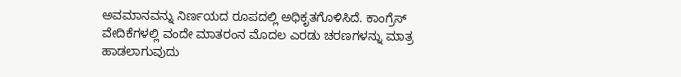ಅವಮಾನವನ್ನು ನಿರ್ಣಯದ ರೂಪದಲ್ಲಿ ಅಧಿಕೃತಗೊಳಿಸಿದೆ. ಕಾಂಗ್ರೆಸ್ ವೇದಿಕೆಗಳಲ್ಲಿ ವಂದೇ ಮಾತರಂನ ಮೊದಲ ಎರಡು ಚರಣಗಳನ್ನು ಮಾತ್ರ ಹಾಡಲಾಗುವುದು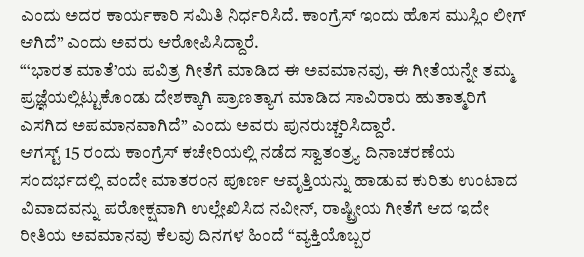ಎಂದು ಅದರ ಕಾರ್ಯಕಾರಿ ಸಮಿತಿ ನಿರ್ಧರಿಸಿದೆ. ಕಾಂಗ್ರೆಸ್ ಇಂದು ಹೊಸ ಮುಸ್ಲಿಂ ಲೀಗ್ ಆಗಿದೆ” ಎಂದು ಅವರು ಆರೋಪಿಸಿದ್ದಾರೆ.
“‘ಭಾರತ ಮಾತೆ’ಯ ಪವಿತ್ರ ಗೀತೆಗೆ ಮಾಡಿದ ಈ ಅವಮಾನವು, ಈ ಗೀತೆಯನ್ನೇ ತಮ್ಮ ಪ್ರಜ್ಞೆಯಲ್ಲಿಟ್ಟುಕೊಂಡು ದೇಶಕ್ಕಾಗಿ ಪ್ರಾಣತ್ಯಾಗ ಮಾಡಿದ ಸಾವಿರಾರು ಹುತಾತ್ಮರಿಗೆ ಎಸಗಿದ ಅಪಮಾನವಾಗಿದೆ” ಎಂದು ಅವರು ಪುನರುಚ್ಚರಿಸಿದ್ದಾರೆ.
ಆಗಸ್ಟ್ 15 ರಂದು ಕಾಂಗ್ರೆಸ್ ಕಚೇರಿಯಲ್ಲಿ ನಡೆದ ಸ್ವಾತಂತ್ರ್ಯ ದಿನಾಚರಣೆಯ ಸಂದರ್ಭದಲ್ಲಿ ವಂದೇ ಮಾತರಂನ ಪೂರ್ಣ ಆವೃತ್ತಿಯನ್ನು ಹಾಡುವ ಕುರಿತು ಉಂಟಾದ ವಿವಾದವನ್ನು ಪರೋಕ್ಷವಾಗಿ ಉಲ್ಲೇಖಿಸಿದ ನವೀನ್, ರಾಷ್ಟ್ರೀಯ ಗೀತೆಗೆ ಆದ ಇದೇ ರೀತಿಯ ಅವಮಾನವು ಕೆಲವು ದಿನಗಳ ಹಿಂದೆ “ವ್ಯಕ್ತಿಯೊಬ್ಬರ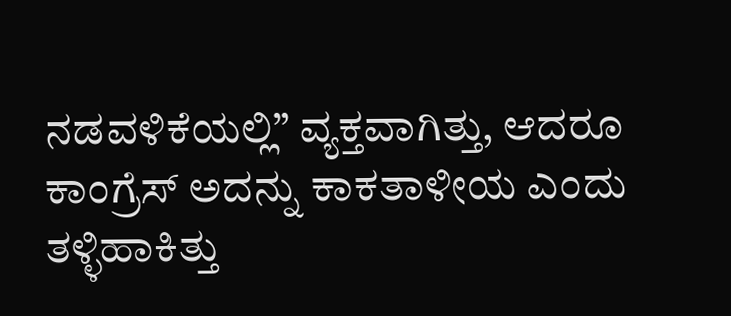ನಡವಳಿಕೆಯಲ್ಲಿ” ವ್ಯಕ್ತವಾಗಿತ್ತು, ಆದರೂ ಕಾಂಗ್ರೆಸ್ ಅದನ್ನು ಕಾಕತಾಳೀಯ ಎಂದು ತಳ್ಳಿಹಾಕಿತ್ತು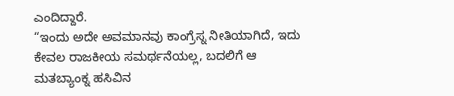ಎಂದಿದ್ದಾರೆ.
“ಇಂದು ಅದೇ ಅವಮಾನವು ಕಾಂಗ್ರೆಸ್ನ ನೀತಿಯಾಗಿದೆ, ಇದು ಕೇವಲ ರಾಜಕೀಯ ಸಮರ್ಥನೆಯಲ್ಲ, ಬದಲಿಗೆ ಆ ಮತಬ್ಯಾಂಕ್ನ ಹಸಿವಿನ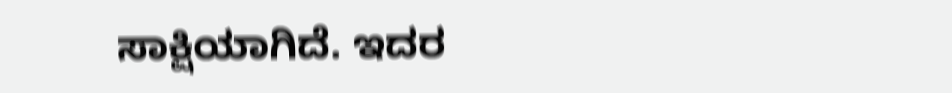ಸಾಕ್ಷಿಯಾಗಿದೆ. ಇದರ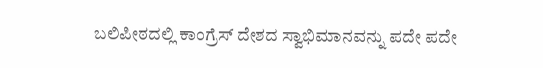ಬಲಿಪೀಠದಲ್ಲಿ ಕಾಂಗ್ರೆಸ್ ದೇಶದ ಸ್ವಾಭಿಮಾನವನ್ನು ಪದೇ ಪದೇ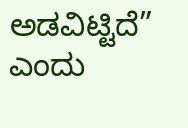ಅಡವಿಟ್ಟಿದೆ” ಎಂದು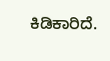ಕಿಡಿಕಾರಿದೆ.